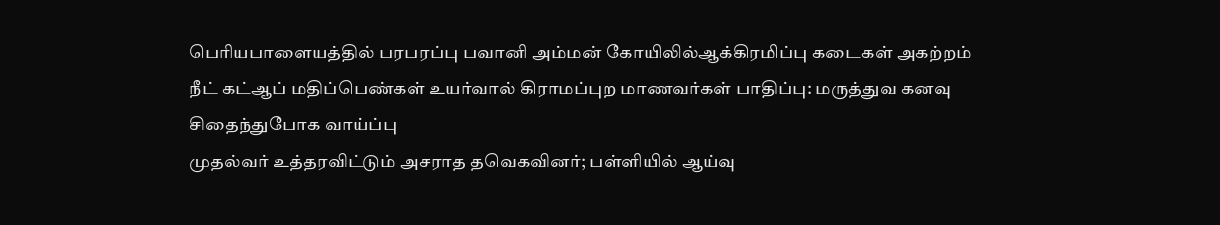பெரியபாளையத்தில் பரபரப்பு பவானி அம்மன் கோயிலில்ஆக்கிரமிப்பு கடைகள் அகற்றம்
நீட் கட்ஆப் மதிப்பெண்கள் உயர்வால் கிராமப்புற மாணவர்கள் பாதிப்பு: மருத்துவ கனவு சிதைந்துபோக வாய்ப்பு
முதல்வர் உத்தரவிட்டும் அசராத தவெகவினர்; பள்ளியில் ஆய்வு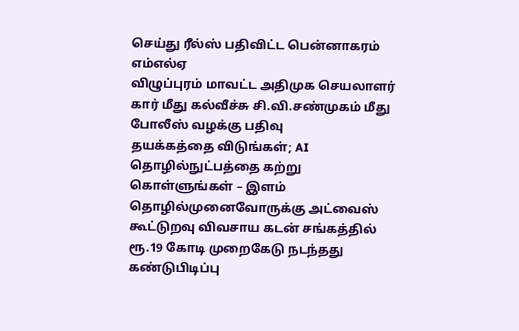செய்து ரீல்ஸ் பதிவிட்ட பென்னாகரம் எம்எல்ஏ
விழுப்புரம் மாவட்ட அதிமுக செயலாளர் கார் மீது கல்வீச்சு சி.வி.சண்முகம் மீது போலீஸ் வழக்கு பதிவு
தயக்கத்தை விடுங்கள்; AI தொழில்நுட்பத்தை கற்று கொள்ளுங்கள் – இளம் தொழில்முனைவோருக்கு அட்வைஸ்
கூட்டுறவு விவசாய கடன் சங்கத்தில் ரூ.19 கோடி முறைகேடு நடந்தது கண்டுபிடிப்பு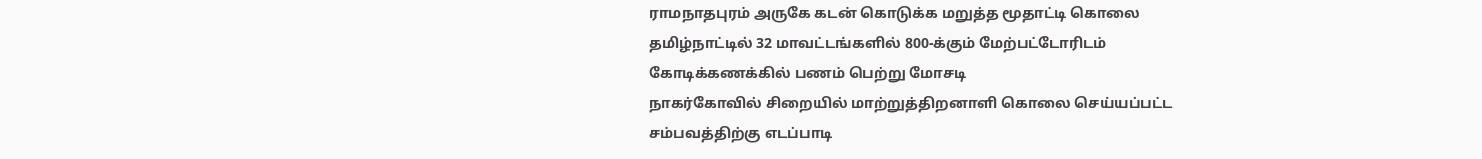ராமநாதபுரம் அருகே கடன் கொடுக்க மறுத்த மூதாட்டி கொலை
தமிழ்நாட்டில் 32 மாவட்டங்களில் 800-க்கும் மேற்பட்டோரிடம் கோடிக்கணக்கில் பணம் பெற்று மோசடி
நாகர்கோவில் சிறையில் மாற்றுத்திறனாளி கொலை செய்யப்பட்ட சம்பவத்திற்கு எடப்பாடி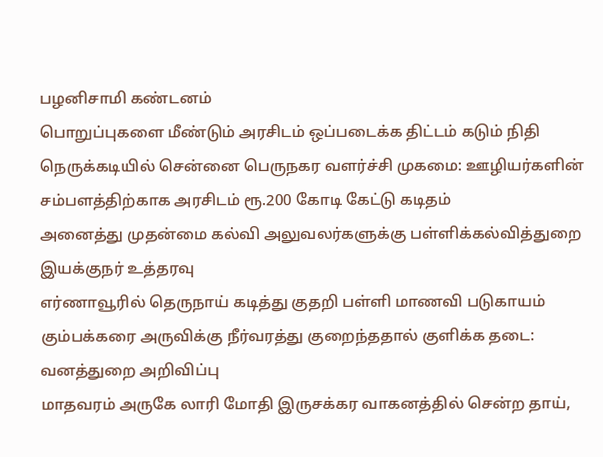பழனிசாமி கண்டனம்
பொறுப்புகளை மீண்டும் அரசிடம் ஒப்படைக்க திட்டம் கடும் நிதி நெருக்கடியில் சென்னை பெருநகர வளர்ச்சி முகமை: ஊழியர்களின் சம்பளத்திற்காக அரசிடம் ரூ.200 கோடி கேட்டு கடிதம்
அனைத்து முதன்மை கல்வி அலுவலர்களுக்கு பள்ளிக்கல்வித்துறை இயக்குநர் உத்தரவு
எர்ணாவூரில் தெருநாய் கடித்து குதறி பள்ளி மாணவி படுகாயம்
கும்பக்கரை அருவிக்கு நீர்வரத்து குறைந்ததால் குளிக்க தடை: வனத்துறை அறிவிப்பு
மாதவரம் அருகே லாரி மோதி இருசக்கர வாகனத்தில் சென்ற தாய்,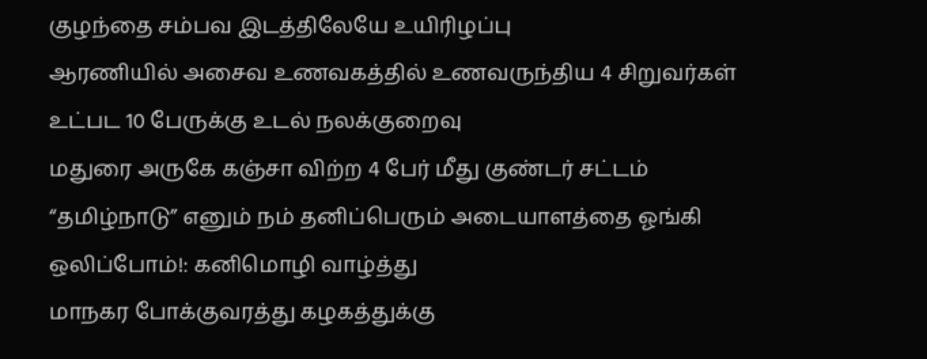குழந்தை சம்பவ இடத்திலேயே உயிரிழப்பு
ஆரணியில் அசைவ உணவகத்தில் உணவருந்திய 4 சிறுவர்கள் உட்பட 10 பேருக்கு உடல் நலக்குறைவு
மதுரை அருகே கஞ்சா விற்ற 4 பேர் மீது குண்டர் சட்டம்
“தமிழ்நாடு” எனும் நம் தனிப்பெரும் அடையாளத்தை ஓங்கி ஒலிப்போம்!: கனிமொழி வாழ்த்து
மாநகர போக்குவரத்து கழகத்துக்கு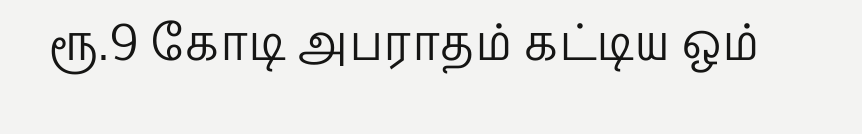ரூ.9 கோடி அபராதம் கட்டிய ஒம்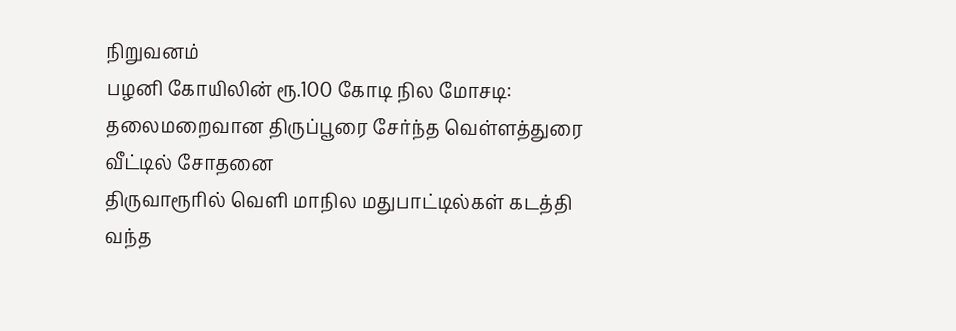நிறுவனம்
பழனி கோயிலின் ரூ.100 கோடி நில மோசடி: தலைமறைவான திருப்பூரை சேர்ந்த வெள்ளத்துரை வீட்டில் சோதனை
திருவாரூரில் வெளி மாநில மதுபாட்டில்கள் கடத்தி வந்த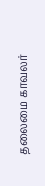தலைமை காவலர்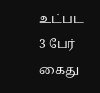உட்பட 3 பேர் கைது